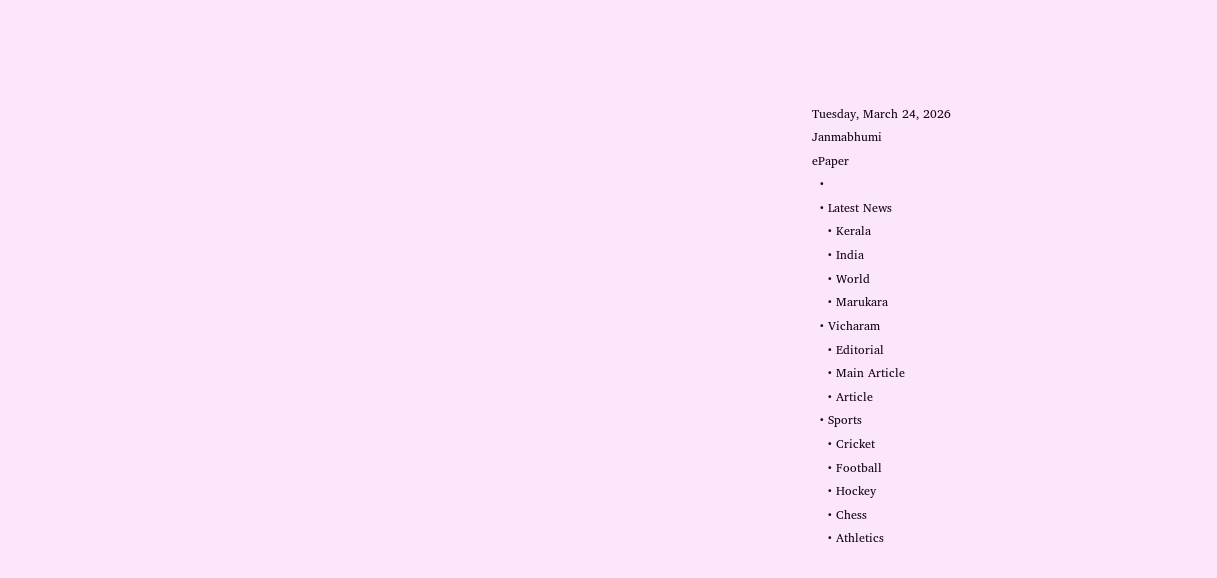Tuesday, March 24, 2026
Janmabhumi
ePaper
  •
  • Latest News
    • Kerala
    • India
    • World
    • Marukara
  • Vicharam
    • Editorial
    • Main Article
    • Article
  • Sports
    • Cricket
    • Football
    • Hockey
    • Chess
    • Athletics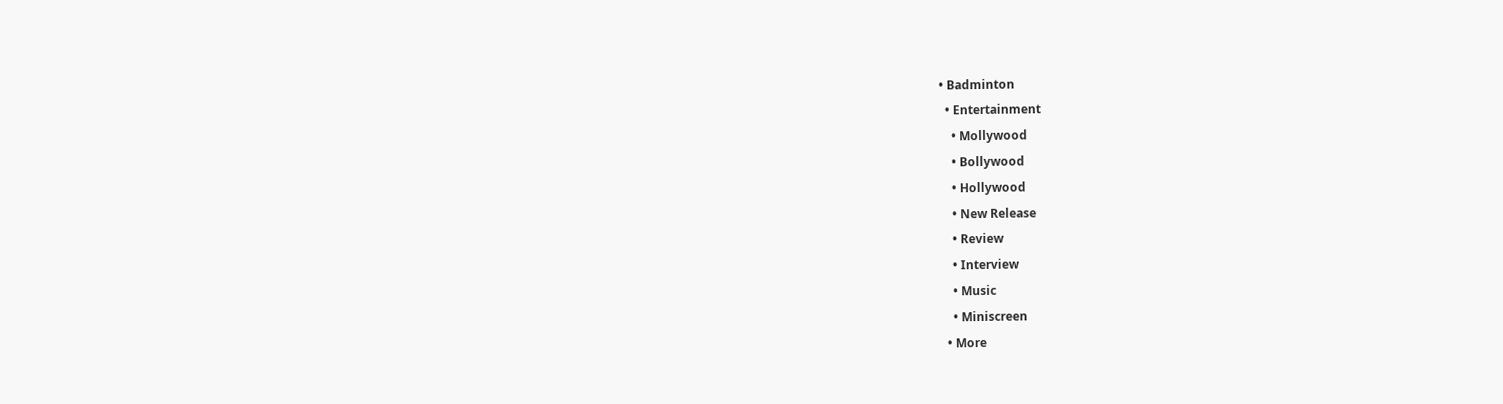• Badminton
  • Entertainment
    • Mollywood
    • Bollywood
    • Hollywood
    • New Release
    • Review
    • Interview
    • Music
    • Miniscreen
  • More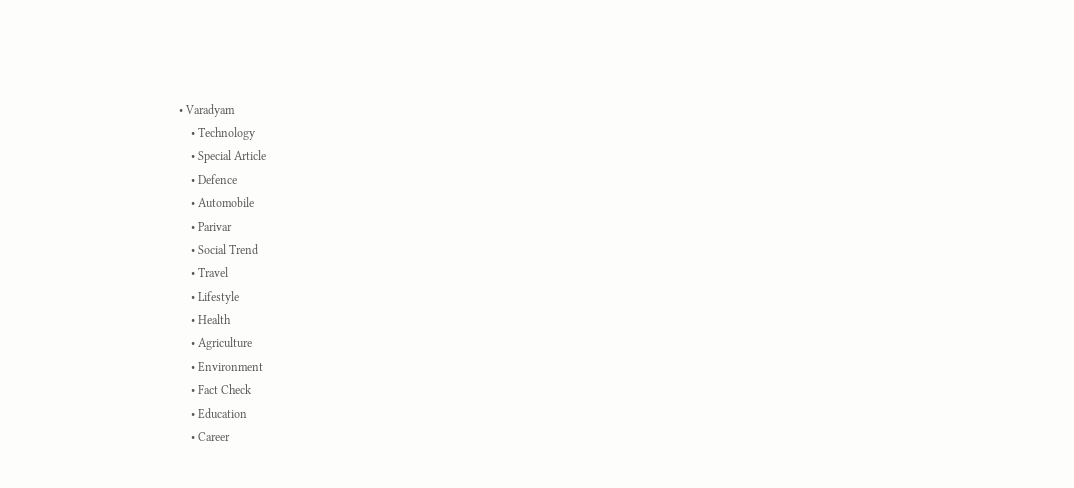• Varadyam
    • Technology
    • Special Article
    • Defence
    • Automobile
    • Parivar
    • Social Trend
    • Travel
    • Lifestyle
    • Health
    • Agriculture
    • Environment
    • Fact Check
    • Education
    • Career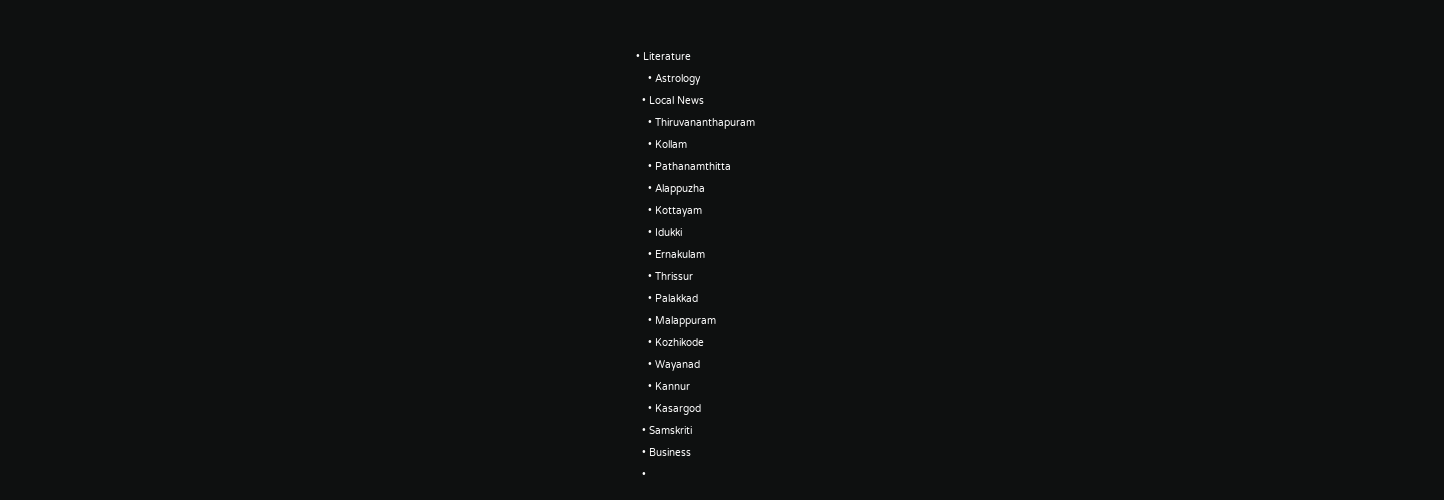• Literature
    • Astrology
  • Local News
    • Thiruvananthapuram
    • Kollam
    • Pathanamthitta
    • Alappuzha
    • Kottayam
    • Idukki
    • Ernakulam
    • Thrissur
    • Palakkad
    • Malappuram
    • Kozhikode
    • Wayanad
    • Kannur
    • Kasargod
  • Samskriti
  • Business
  •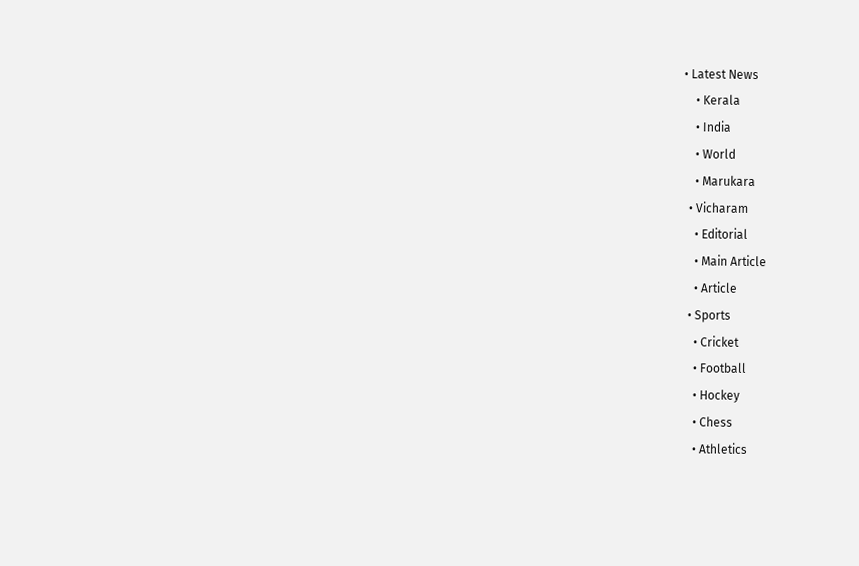• Latest News
    • Kerala
    • India
    • World
    • Marukara
  • Vicharam
    • Editorial
    • Main Article
    • Article
  • Sports
    • Cricket
    • Football
    • Hockey
    • Chess
    • Athletics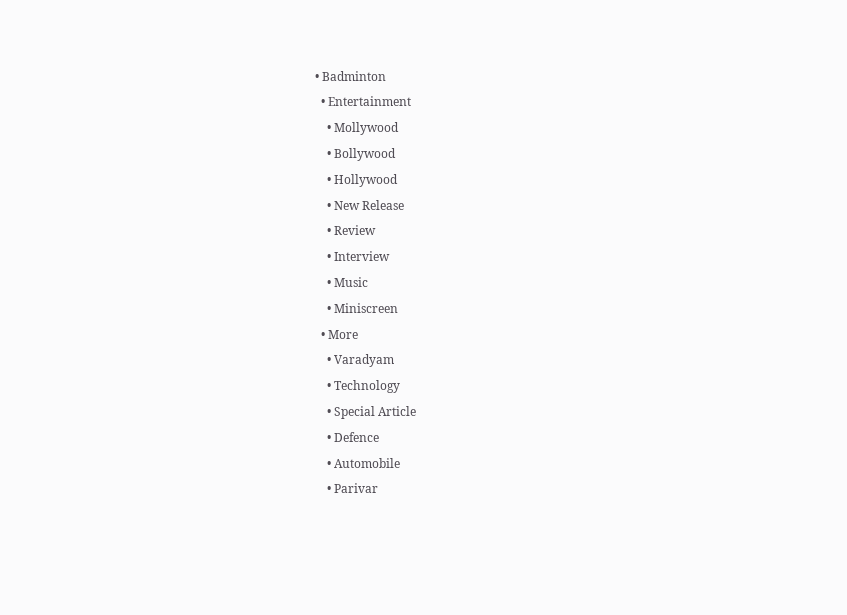• Badminton
  • Entertainment
    • Mollywood
    • Bollywood
    • Hollywood
    • New Release
    • Review
    • Interview
    • Music
    • Miniscreen
  • More
    • Varadyam
    • Technology
    • Special Article
    • Defence
    • Automobile
    • Parivar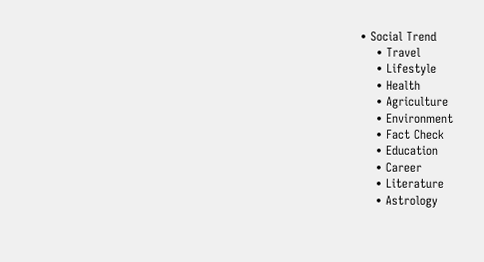• Social Trend
    • Travel
    • Lifestyle
    • Health
    • Agriculture
    • Environment
    • Fact Check
    • Education
    • Career
    • Literature
    • Astrology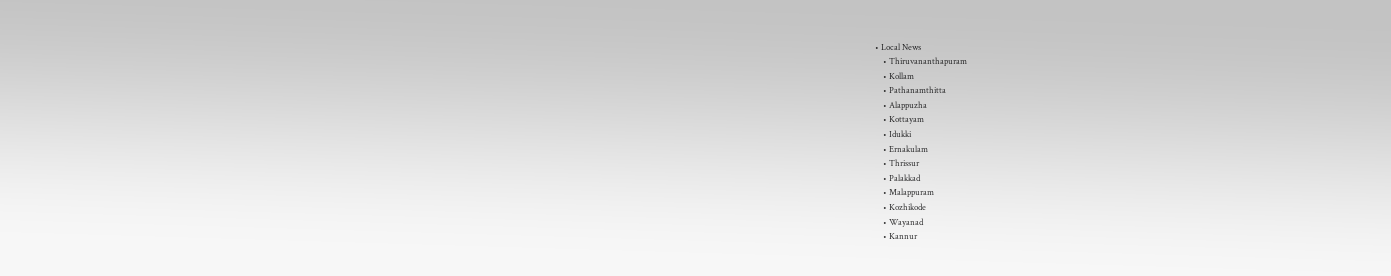• Local News
    • Thiruvananthapuram
    • Kollam
    • Pathanamthitta
    • Alappuzha
    • Kottayam
    • Idukki
    • Ernakulam
    • Thrissur
    • Palakkad
    • Malappuram
    • Kozhikode
    • Wayanad
    • Kannur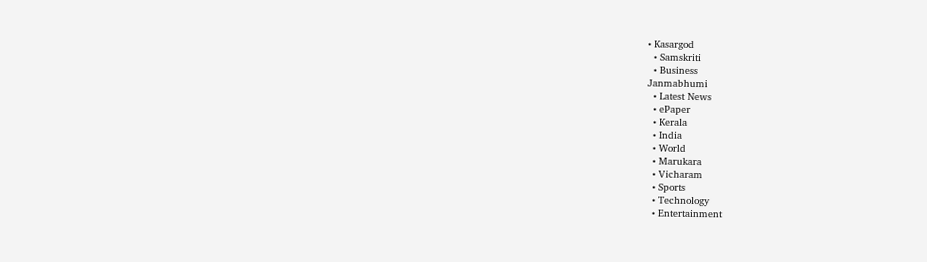• Kasargod
  • Samskriti
  • Business
Janmabhumi
  • Latest News
  • ePaper
  • Kerala
  • India
  • World
  • Marukara
  • Vicharam
  • Sports
  • Technology
  • Entertainment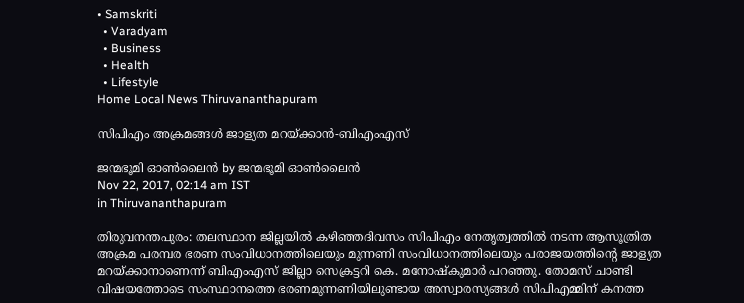• Samskriti
  • Varadyam
  • Business
  • Health
  • Lifestyle
Home Local News Thiruvananthapuram

സിപിഎം അക്രമങ്ങള്‍ ജാള്യത മറയ്‌ക്കാന്‍-ബിഎംഎസ്

ജന്മഭൂമി ഓണ്‍ലൈന്‍ by ജന്മഭൂമി ഓണ്‍ലൈന്‍
Nov 22, 2017, 02:14 am IST
in Thiruvananthapuram

തിരുവനന്തപുരം: തലസ്ഥാന ജില്ലയില്‍ കഴിഞ്ഞദിവസം സിപിഎം നേതൃത്വത്തില്‍ നടന്ന ആസൂത്രിത അക്രമ പരമ്പര ഭരണ സംവിധാനത്തിലെയും മുന്നണി സംവിധാനത്തിലെയും പരാജയത്തിന്റെ ജാള്യത മറയ്‌ക്കാനാണെന്ന് ബിഎംഎസ് ജില്ലാ സെക്രട്ടറി കെ. മനോഷ്‌കുമാര്‍ പറഞ്ഞു. തോമസ് ചാണ്ടി വിഷയത്തോടെ സംസ്ഥാനത്തെ ഭരണമുന്നണിയിലുണ്ടായ അസ്വാരസ്യങ്ങള്‍ സിപിഎമ്മിന് കനത്ത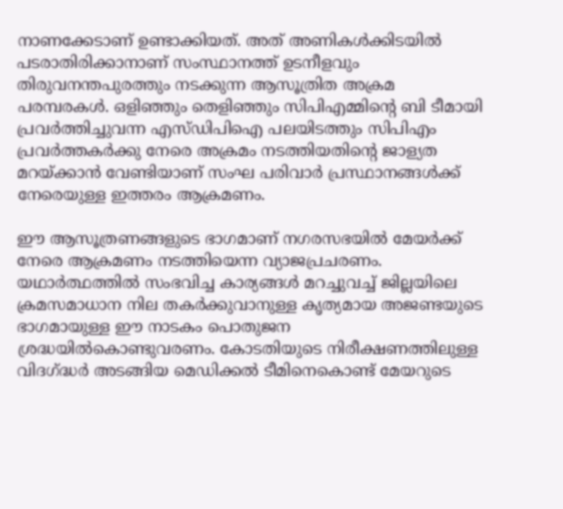നാണക്കേടാണ് ഉണ്ടാക്കിയത്. അത് അണികള്‍ക്കിടയില്‍ പടരാതിരിക്കാനാണ് സംസ്ഥാനത്ത് ഉടനീളവും തിരുവനന്തപുരത്തും നടക്കുന്ന ആസൂത്രിത അക്രമ പരമ്പരകള്‍. ഒളിഞ്ഞും തെളിഞ്ഞും സിപിഎമ്മിന്റെ ബി ടീമായി പ്രവര്‍ത്തിച്ചുവന്ന എസ്ഡിപിഐ പലയിടത്തും സിപിഎം പ്രവര്‍ത്തകര്‍ക്കു നേരെ അക്രമം നടത്തിയതിന്റെ ജാള്യത മറയ്‌ക്കാന്‍ വേണ്ടിയാണ് സംഘ പരിവാര്‍ പ്രസ്ഥാനങ്ങള്‍ക്ക് നേരെയുള്ള ഇത്തരം ആക്രമണം.

ഈ ആസൂത്രണങ്ങളുടെ ഭാഗമാണ് നഗരസഭയില്‍ മേയര്‍ക്ക് നേരെ ആക്രമണം നടത്തിയെന്ന വ്യാജപ്രചരണം. യഥാര്‍ത്ഥത്തില്‍ സംഭവിച്ച കാര്യങ്ങള്‍ മറച്ചുവച്ച് ജില്ലയിലെ ക്രമസമാധാന നില തകര്‍ക്കുവാനുള്ള കൃത്യമായ അജണ്ടയുടെ ഭാഗമായുള്ള ഈ നാടകം പൊതുജന ശ്രദ്ധയില്‍കൊണ്ടുവരണം. കോടതിയുടെ നിരീക്ഷണത്തിലുള്ള വിദഗ്‌ദ്ധര്‍ അടങ്ങിയ മെഡിക്കല്‍ ടീമിനെകൊണ്ട് മേയറുടെ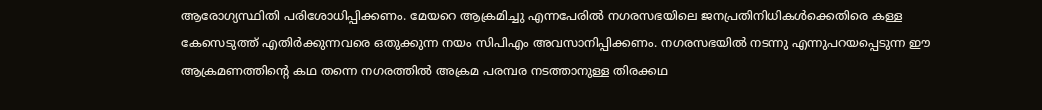ആരോഗ്യസ്ഥിതി പരിശോധിപ്പിക്കണം. മേയറെ ആക്രമിച്ചു എന്നപേരില്‍ നഗരസഭയിലെ ജനപ്രതിനിധികള്‍ക്കെതിരെ കള്ള കേസെടുത്ത് എതിര്‍ക്കുന്നവരെ ഒതുക്കുന്ന നയം സിപിഎം അവസാനിപ്പിക്കണം. നഗരസഭയില്‍ നടന്നു എന്നുപറയപ്പെടുന്ന ഈ ആക്രമണത്തിന്റെ കഥ തന്നെ നഗരത്തില്‍ അക്രമ പരമ്പര നടത്താനുള്ള തിരക്കഥ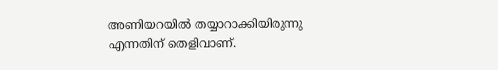അണിയറയില്‍ തയ്യാറാക്കിയിരുന്നു എന്നതിന് തെളിവാണ്.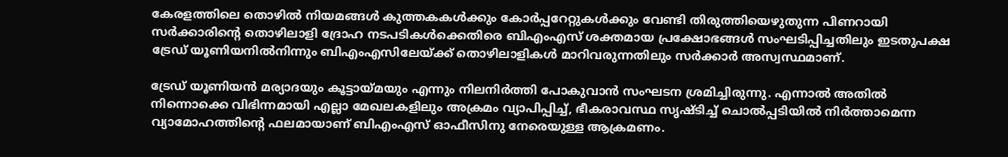കേരളത്തിലെ തൊഴില്‍ നിയമങ്ങള്‍ കുത്തകകള്‍ക്കും കോര്‍പ്പറേറ്റുകള്‍ക്കും വേണ്ടി തിരുത്തിയെഴുതുന്ന പിണറായി സര്‍ക്കാരിന്റെ തൊഴിലാളി ദ്രോഹ നടപടികള്‍ക്കെതിരെ ബിഎംഎസ് ശക്തമായ പ്രക്ഷോഭങ്ങള്‍ സംഘടിപ്പിച്ചതിലും ഇടതുപക്ഷ ട്രേഡ് യൂണിയനില്‍നിന്നും ബിഎംഎസിലേയ്‌ക്ക് തൊഴിലാളികള്‍ മാറിവരുന്നതിലും സര്‍ക്കാര്‍ അസ്വസ്ഥമാണ്.

ട്രേഡ് യൂണിയന്‍ മര്യാദയും കൂട്ടായ്‌മയും എന്നും നിലനിര്‍ത്തി പോകുവാന്‍ സംഘടന ശ്രമിച്ചിരുന്നു. എന്നാല്‍ അതില്‍ നിന്നൊക്കെ വിഭിന്നമായി എല്ലാ മേഖലകളിലും അക്രമം വ്യാപിപ്പിച്ച്, ഭീകരാവസ്ഥ സൃഷ്ടിച്ച് ചൊല്‍പ്പടിയില്‍ നിര്‍ത്താമെന്ന വ്യാമോഹത്തിന്റെ ഫലമായാണ് ബിഎംഎസ് ഓഫീസിനു നേരെയുള്ള ആക്രമണം.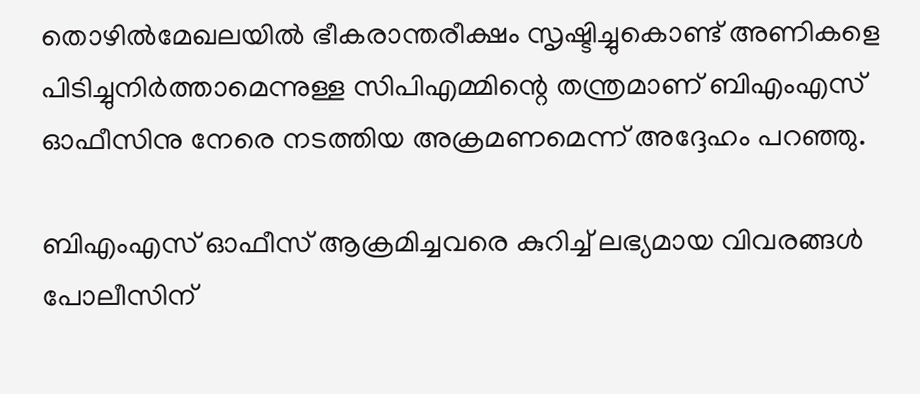തൊഴില്‍മേഖലയില്‍ ഭീകരാന്തരീക്ഷം സൃഷ്ടിച്ചുകൊണ്ട് അണികളെ പിടിച്ചുനിര്‍ത്താമെന്നുള്ള സിപിഎമ്മിന്റെ തന്ത്രമാണ് ബിഎംഎസ് ഓഫീസിനു നേരെ നടത്തിയ അക്രമണമെന്ന് അദ്ദേഹം പറഞ്ഞു.

ബിഎംഎസ് ഓഫീസ് ആക്രമിച്ചവരെ കുറിച്ച് ലഭ്യമായ വിവരങ്ങള്‍ പോലീസിന്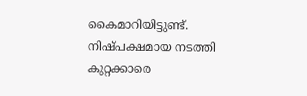കൈമാറിയിട്ടുണ്ട്. നിഷ്പക്ഷമായ നടത്തി കുറ്റക്കാരെ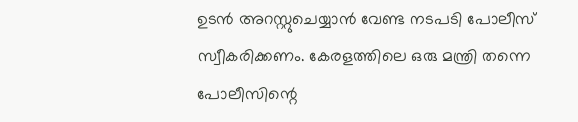ഉടന്‍ അറസ്റ്റുചെയ്യാന്‍ വേണ്ട നടപടി പോലീസ് സ്വീകരിക്കണം. കേരളത്തിലെ ഒരു മന്ത്രി തന്നെ പോലീസിന്റെ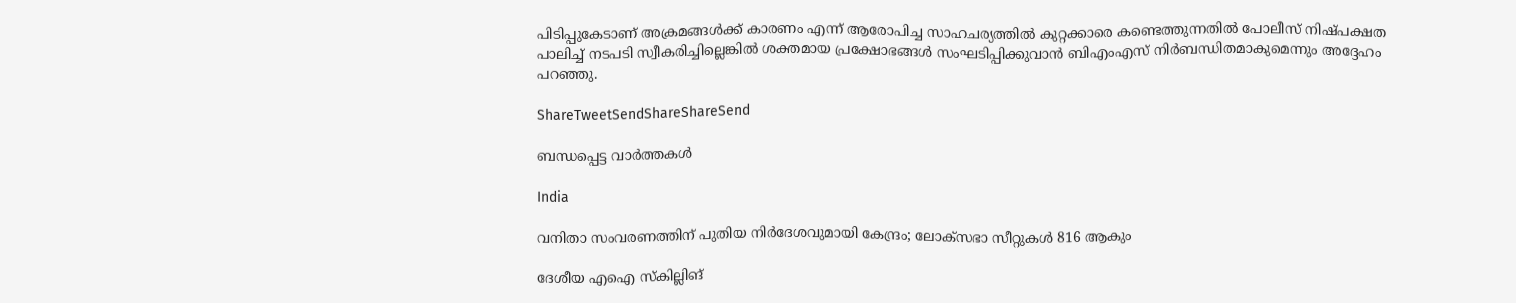പിടിപ്പുകേടാണ് അക്രമങ്ങള്‍ക്ക് കാരണം എന്ന് ആരോപിച്ച സാഹചര്യത്തില്‍ കുറ്റക്കാരെ കണ്ടെത്തുന്നതില്‍ പോലീസ് നിഷ്പക്ഷത പാലിച്ച് നടപടി സ്വീകരിച്ചില്ലെങ്കില്‍ ശക്തമായ പ്രക്ഷോഭങ്ങള്‍ സംഘടിപ്പിക്കുവാന്‍ ബിഎംഎസ് നിര്‍ബന്ധിതമാകുമെന്നും അദ്ദേഹം പറഞ്ഞു.

ShareTweetSendShareShareSend

ബന്ധപ്പെട്ട വാര്‍ത്തകള്‍

India

വനിതാ സംവരണത്തിന് പുതിയ നിര്‍ദേശവുമായി കേന്ദ്രം; ലോക്സഭാ സീറ്റുകള്‍ 816 ആകും

ദേശീയ എഐ സ്‌കില്ലിങ്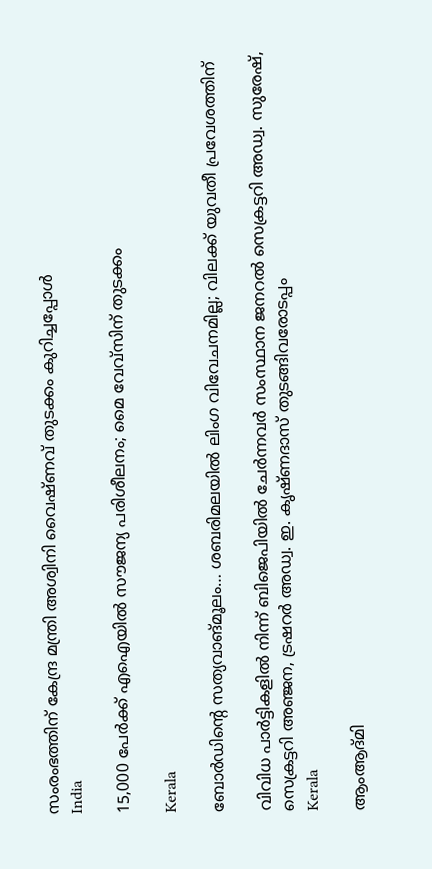സംരംഭത്തിന് കേന്ദ്ര മന്ത്രി അശ്വിനി വൈഷ്ണവ് തുടക്കം കുറിച്ചപ്പോള്‍
India

15,000 പേര്‍ക്ക് എഐയില്‍ സൗജന്യ പരിശീലനം; മൈ വേവ്സിന് തുടക്കം

Kerala

ബോര്‍ഡിന്റെ സത്യവാങ്മൂലം… ശബരിമലയില്‍ ലിംഗ വിവേചനമില്ല; വിലക്ക് യുവതീ പ്രവേശത്തിന്

വിവിധ പാര്‍ട്ടികളില്‍ നിന്ന് ബിജെപിയില്‍ ചേര്‍ന്നവര്‍ സംസ്ഥാന ജനറല്‍ സെക്രട്ടറി അഡ്വ. സുരേഷ്, സെക്രട്ടറി അഞ്ജന, ട്രഷറര്‍ അഡ്വ. ഇ. കൃഷ്ണദാസ് തുടങ്ങിവരോടപ്പം
Kerala

ആംആദ്മി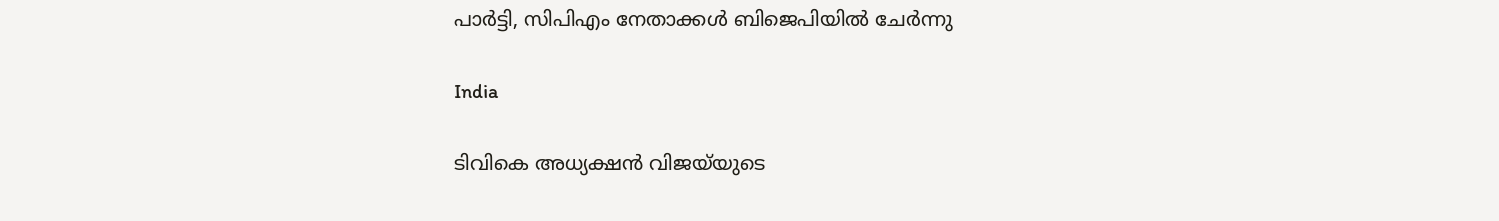പാര്‍ട്ടി, സിപിഎം നേതാക്കള്‍ ബിജെപിയില്‍ ചേര്‍ന്നു

India

ടിവികെ അധ്യക്ഷന്‍ വിജയ്‌യുടെ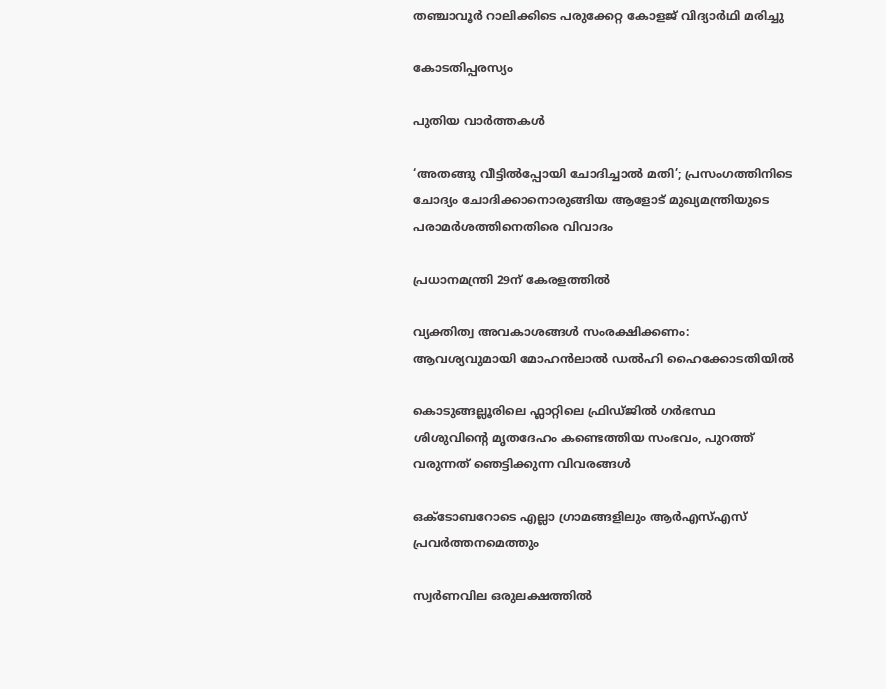തഞ്ചാവൂര്‍ റാലിക്കിടെ പരുക്കേറ്റ കോളജ് വിദ്യാര്‍ഥി മരിച്ചു

കോടതിപ്പരസ്യം

പുതിയ വാര്‍ത്തകള്‍

‘അതങ്ങു വീട്ടിൽപ്പോയി ചോദിച്ചാൽ മതി’; പ്രസംഗത്തിനിടെ ചോദ്യം ചോദിക്കാനൊരുങ്ങിയ ആളോട് മുഖ്യമന്ത്രിയുടെ പരാമർശത്തിനെതിരെ വിവാദം

പ്രധാനമന്ത്രി 29ന് കേരളത്തില്‍

വ്യക്തിത്വ അവകാശങ്ങൾ സംരക്ഷിക്കണം: ആവശ്യവുമായി മോഹൻലാൽ ഡൽഹി ഹൈക്കോടതിയിൽ

കൊടുങ്ങല്ലൂരിലെ ഫ്ലാറ്റിലെ ഫ്രിഡ്ജിൽ ഗർഭസ്ഥ ശിശുവിന്റെ മൃതദേഹം കണ്ടെത്തിയ സംഭവം, പുറത്ത് വരുന്നത് ഞെട്ടിക്കുന്ന വിവരങ്ങൾ

ഒക്‌ടോബറോടെ എല്ലാ ഗ്രാമങ്ങളിലും ആര്‍എസ്എസ് പ്രവര്‍ത്തനമെത്തും

സ്വർണവില ഒരുലക്ഷത്തിൽ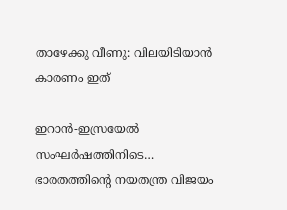താഴേക്കു വീണു: വിലയിടിയാൻ കാരണം ഇത്

ഇറാന്‍-ഇസ്രയേല്‍ സംഘര്‍ഷത്തിനിടെ… ഭാരതത്തിന്റെ നയതന്ത്ര വിജയം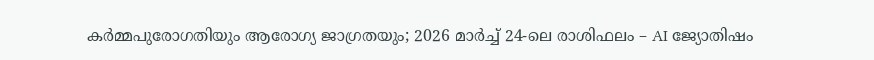കർമ്മപുരോഗതിയും ആരോഗ്യ ജാഗ്രതയും; 2026 മാർച്ച് 24-ലെ രാശിഫലം – AI ജ്യോതിഷം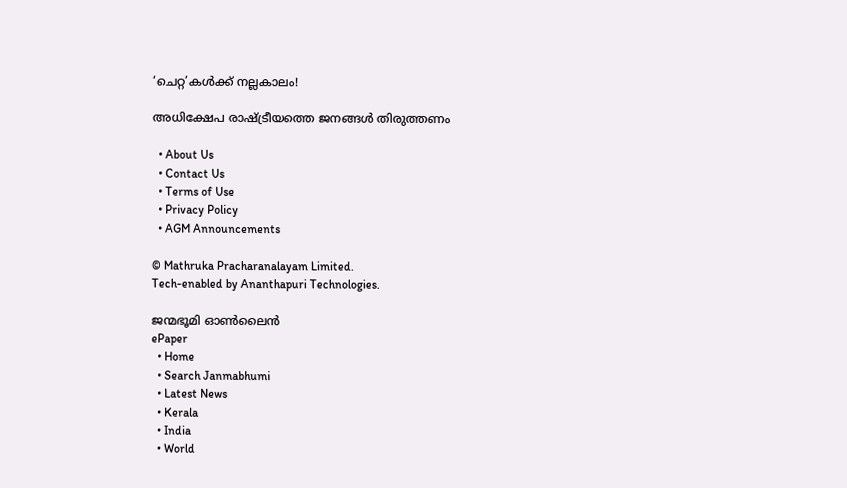‘ചെറ്റ’കള്‍ക്ക് നല്ലകാലം!

അധിക്ഷേപ രാഷ്‌ട്രീയത്തെ ജനങ്ങള്‍ തിരുത്തണം

  • About Us
  • Contact Us
  • Terms of Use
  • Privacy Policy
  • AGM Announcements

© Mathruka Pracharanalayam Limited.
Tech-enabled by Ananthapuri Technologies.

ജന്മഭൂമി ഓണ്‍ലൈന്‍
ePaper
  • Home
  • Search Janmabhumi
  • Latest News
  • Kerala
  • India
  • World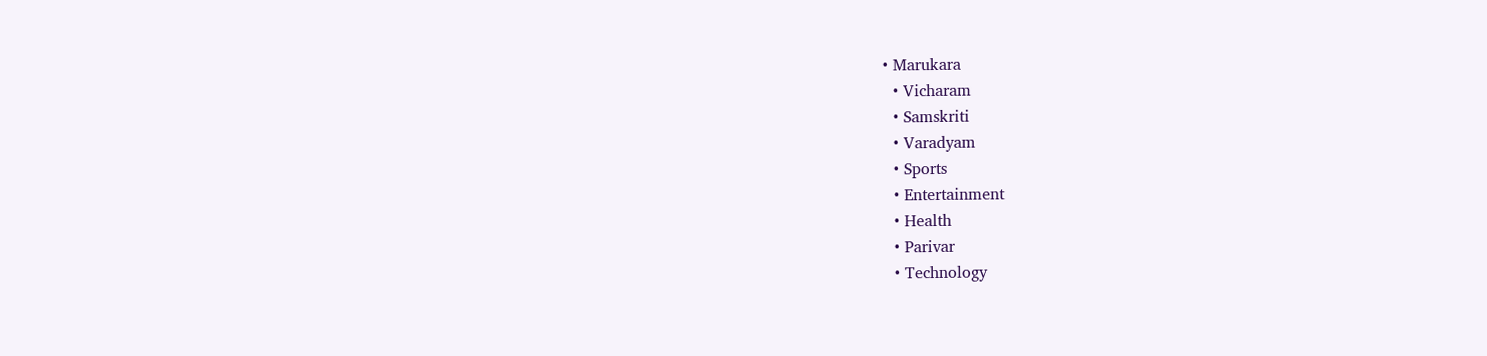• Marukara
  • Vicharam
  • Samskriti
  • Varadyam
  • Sports
  • Entertainment
  • Health
  • Parivar
  • Technology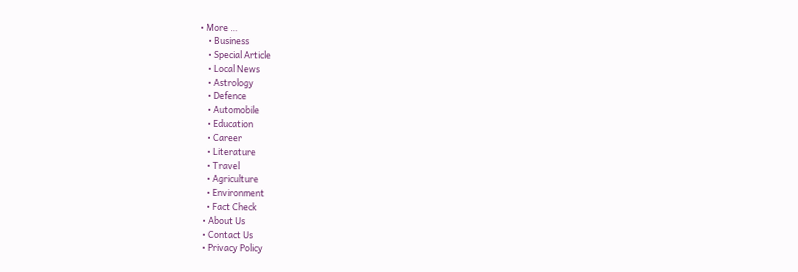• More …
    • Business
    • Special Article
    • Local News
    • Astrology
    • Defence
    • Automobile
    • Education
    • Career
    • Literature
    • Travel
    • Agriculture
    • Environment
    • Fact Check
  • About Us
  • Contact Us
  • Privacy Policy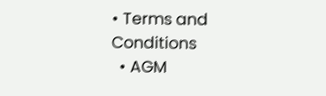• Terms and Conditions
  • AGM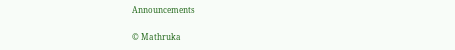Announcements

© Mathruka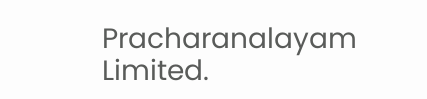Pracharanalayam Limited.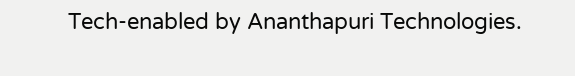Tech-enabled by Ananthapuri Technologies.